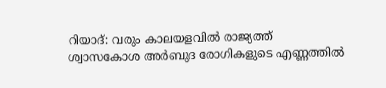റിയാദ്: വരും കാലയളവിൽ രാജ്യത്ത് ശ്വാസകോശ അർബുദ രോഗികളുടെ എണ്ണത്തിൽ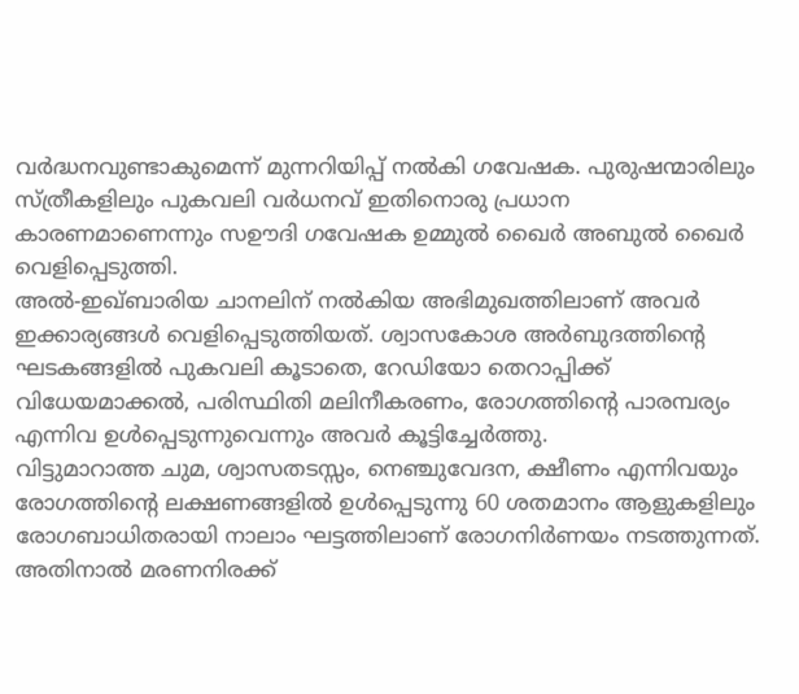വർദ്ധനവുണ്ടാകുമെന്ന് മുന്നറിയിപ്പ് നൽകി ഗവേഷക. പുരുഷന്മാരിലും സ്ത്രീകളിലും പുകവലി വർധനവ് ഇതിനൊരു പ്രധാന കാരണമാണെന്നും സഊദി ഗവേഷക ഉമ്മുൽ ഖൈർ അബുൽ ഖൈർ വെളിപ്പെടുത്തി.
അൽ-ഇഖ്ബാരിയ ചാനലിന് നൽകിയ അഭിമുഖത്തിലാണ് അവർ ഇക്കാര്യങ്ങൾ വെളിപ്പെടുത്തിയത്. ശ്വാസകോശ അർബുദത്തിന്റെ ഘടകങ്ങളിൽ പുകവലി കൂടാതെ, റേഡിയോ തെറാപ്പിക്ക് വിധേയമാക്കൽ, പരിസ്ഥിതി മലിനീകരണം, രോഗത്തിന്റെ പാരമ്പര്യം എന്നിവ ഉൾപ്പെടുന്നുവെന്നും അവർ കൂട്ടിച്ചേർത്തു.
വിട്ടുമാറാത്ത ചുമ, ശ്വാസതടസ്സം, നെഞ്ചുവേദന, ക്ഷീണം എന്നിവയും രോഗത്തിന്റെ ലക്ഷണങ്ങളിൽ ഉൾപ്പെടുന്നു 60 ശതമാനം ആളുകളിലും രോഗബാധിതരായി നാലാം ഘട്ടത്തിലാണ് രോഗനിർണയം നടത്തുന്നത്. അതിനാൽ മരണനിരക്ക്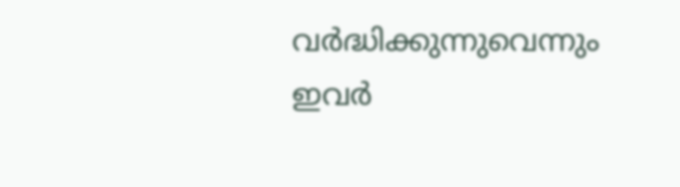വർദ്ധിക്കുന്നുവെന്നും ഇവർ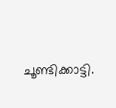ചൂണ്ടിക്കാട്ടി.